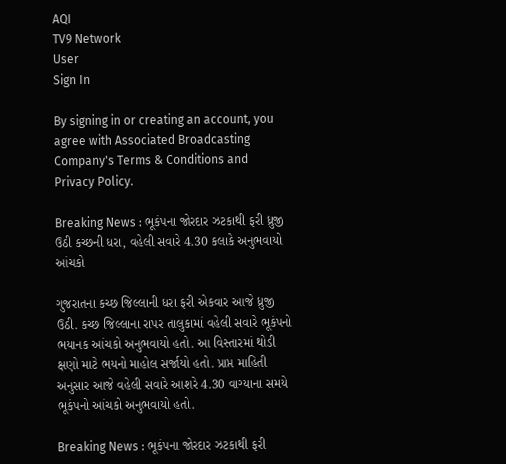AQI
TV9 Network
User
Sign In

By signing in or creating an account, you agree with Associated Broadcasting Company's Terms & Conditions and Privacy Policy.

Breaking News : ભૂકંપના જોરદાર ઝટકાથી ફરી ધ્રુજી ઉઠી કચ્છની ધરા, વહેલી સવારે 4.30 કલાકે અનુભવાયો આંચકો

ગુજરાતના કચ્છ જિલ્લાની ધરા ફરી એકવાર આજે ધ્રુજી ઉઠી. કચ્છ જિલ્લાના રાપર તાલુકામાં વહેલી સવારે ભૂકંપનો ભયાનક આંચકો અનુભવાયો હતો. આ વિસ્તારમાં થોડી ક્ષણો માટે ભયનો માહોલ સર્જાયો હતો. પ્રાપ્ત માહિતી અનુસાર આજે વહેલી સવારે આશરે 4.30 વાગ્યાના સમયે ભૂકંપનો આંચકો અનુભવાયો હતો.

Breaking News : ભૂકંપના જોરદાર ઝટકાથી ફરી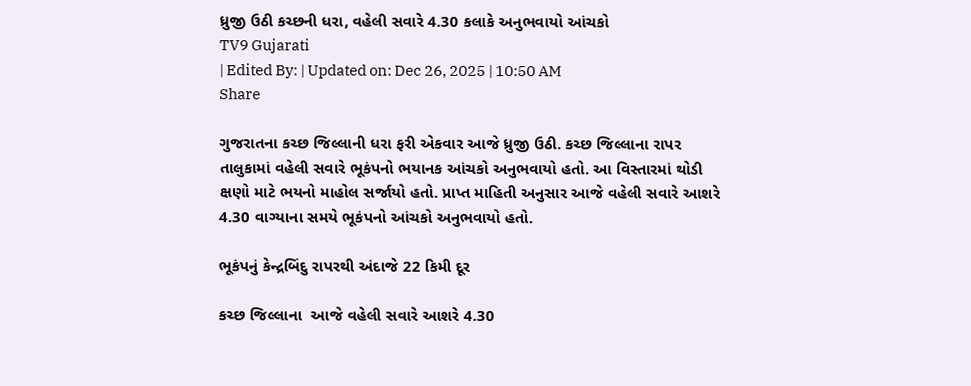ધ્રુજી ઉઠી કચ્છની ધરા, વહેલી સવારે 4.30 કલાકે અનુભવાયો આંચકો
TV9 Gujarati
| Edited By: | Updated on: Dec 26, 2025 | 10:50 AM
Share

ગુજરાતના કચ્છ જિલ્લાની ધરા ફરી એકવાર આજે ધ્રુજી ઉઠી. કચ્છ જિલ્લાના રાપર તાલુકામાં વહેલી સવારે ભૂકંપનો ભયાનક આંચકો અનુભવાયો હતો. આ વિસ્તારમાં થોડી ક્ષણો માટે ભયનો માહોલ સર્જાયો હતો. પ્રાપ્ત માહિતી અનુસાર આજે વહેલી સવારે આશરે 4.30 વાગ્યાના સમયે ભૂકંપનો આંચકો અનુભવાયો હતો.

ભૂકંપનું કેન્દ્રબિંદુ રાપરથી અંદાજે 22 કિમી દૂર

કચ્છ જિલ્લાના  આજે વહેલી સવારે આશરે 4.30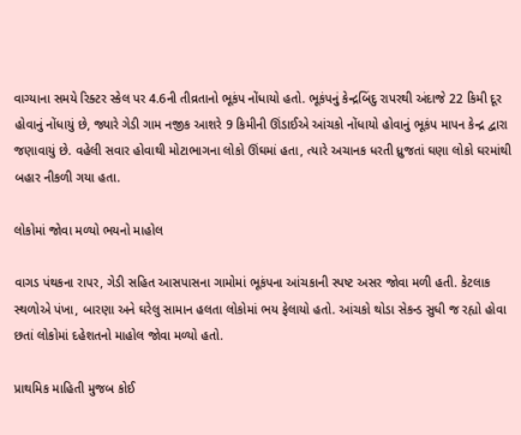વાગ્યાના સમયે રિક્ટર સ્કેલ પર 4.6ની તીવ્રતાનો ભૂકંપ નોંધાયો હતો. ભૂકંપનું કેન્દ્રબિંદુ રાપરથી અંદાજે 22 કિમી દૂર હોવાનું નોંધાયું છે, જ્યારે ગેડી ગામ નજીક આશરે 9 કિમીની ઊંડાઈએ આંચકો નોંધાયો હોવાનું ભૂકંપ માપન કેન્દ્ર દ્વારા જણાવાયું છે. વહેલી સવાર હોવાથી મોટાભાગના લોકો ઊંઘમાં હતા, ત્યારે અચાનક ધરતી ધ્રુજતાં ઘણા લોકો ઘરમાંથી બહાર નીકળી ગયા હતા.

લોકોમાં જોવા મળ્યો ભયનો માહોલ

વાગડ પંથકના રાપર, ગેડી સહિત આસપાસના ગામોમાં ભૂકંપના આંચકાની સ્પષ્ટ અસર જોવા મળી હતી. કેટલાક સ્થળોએ પંખા, બારણા અને ઘરેલુ સામાન હલતા લોકોમાં ભય ફેલાયો હતો. આંચકો થોડા સેકન્ડ સુધી જ રહ્યો હોવા છતાં લોકોમાં દહેશતનો માહોલ જોવા મળ્યો હતો.

પ્રાથમિક માહિતી મુજબ કોઈ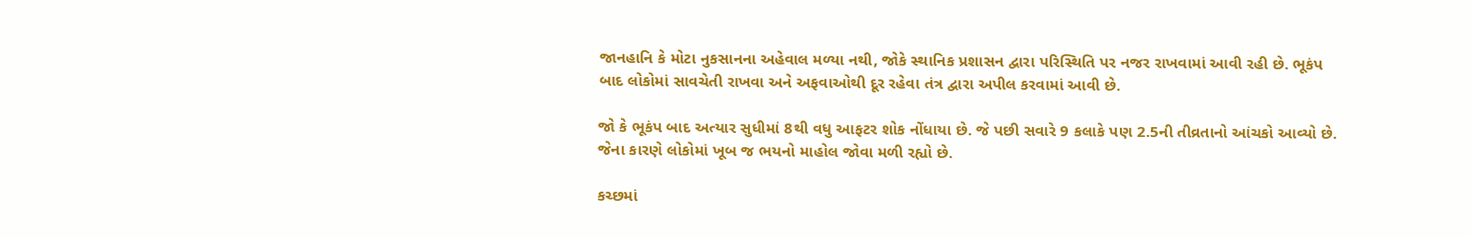જાનહાનિ કે મોટા નુકસાનના અહેવાલ મળ્યા નથી, જોકે સ્થાનિક પ્રશાસન દ્વારા પરિસ્થિતિ પર નજર રાખવામાં આવી રહી છે. ભૂકંપ બાદ લોકોમાં સાવચેતી રાખવા અને અફવાઓથી દૂર રહેવા તંત્ર દ્વારા અપીલ કરવામાં આવી છે.

જો કે ભૂકંપ બાદ અત્યાર સુધીમાં 8થી વધુ આફટર શોક નોંધાયા છે. જે પછી સવારે 9 કલાકે પણ 2.5ની તીવ્રતાનો આંચકો આવ્યો છે. જેના કારણે લોકોમાં ખૂબ જ ભયનો માહોલ જોવા મળી રહ્યો છે.

કચ્છમાં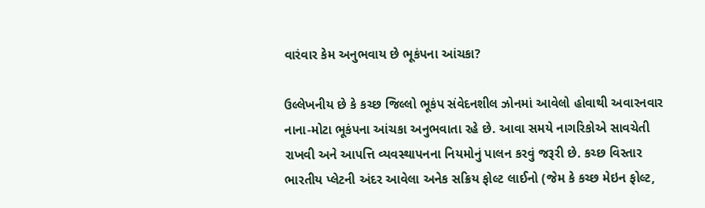વારંવાર કેમ અનુભવાય છે ભૂકંપના આંચકા?

ઉલ્લેખનીય છે કે કચ્છ જિલ્લો ભૂકંપ સંવેદનશીલ ઝોનમાં આવેલો હોવાથી અવારનવાર નાના-મોટા ભૂકંપના આંચકા અનુભવાતા રહે છે. આવા સમયે નાગરિકોએ સાવચેતી રાખવી અને આપત્તિ વ્યવસ્થાપનના નિયમોનું પાલન કરવું જરૂરી છે. કચ્છ વિસ્તાર ભારતીય પ્લેટની અંદર આવેલા અનેક સક્રિય ફોલ્ટ લાઈનો (જેમ કે કચ્છ મેઇન ફોલ્ટ,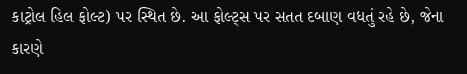કાટ્રોલ હિલ ફોલ્ટ) પર સ્થિત છે. આ ફોલ્ટ્સ પર સતત દબાણ વધતું રહે છે, જેના કારણે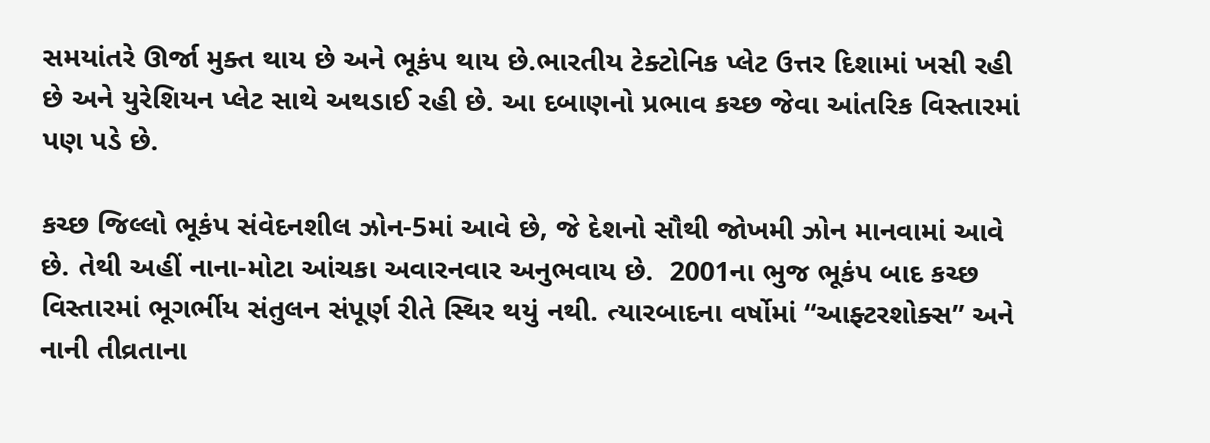સમયાંતરે ઊર્જા મુક્ત થાય છે અને ભૂકંપ થાય છે.ભારતીય ટેક્ટોનિક પ્લેટ ઉત્તર દિશામાં ખસી રહી છે અને યુરેશિયન પ્લેટ સાથે અથડાઈ રહી છે. આ દબાણનો પ્રભાવ કચ્છ જેવા આંતરિક વિસ્તારમાં પણ પડે છે.

કચ્છ જિલ્લો ભૂકંપ સંવેદનશીલ ઝોન-5માં આવે છે, જે દેશનો સૌથી જોખમી ઝોન માનવામાં આવે છે. તેથી અહીં નાના-મોટા આંચકા અવારનવાર અનુભવાય છે.  2001ના ભુજ ભૂકંપ બાદ કચ્છ વિસ્તારમાં ભૂગર્ભીય સંતુલન સંપૂર્ણ રીતે સ્થિર થયું નથી. ત્યારબાદના વર્ષોમાં “આફ્ટરશોક્સ” અને નાની તીવ્રતાના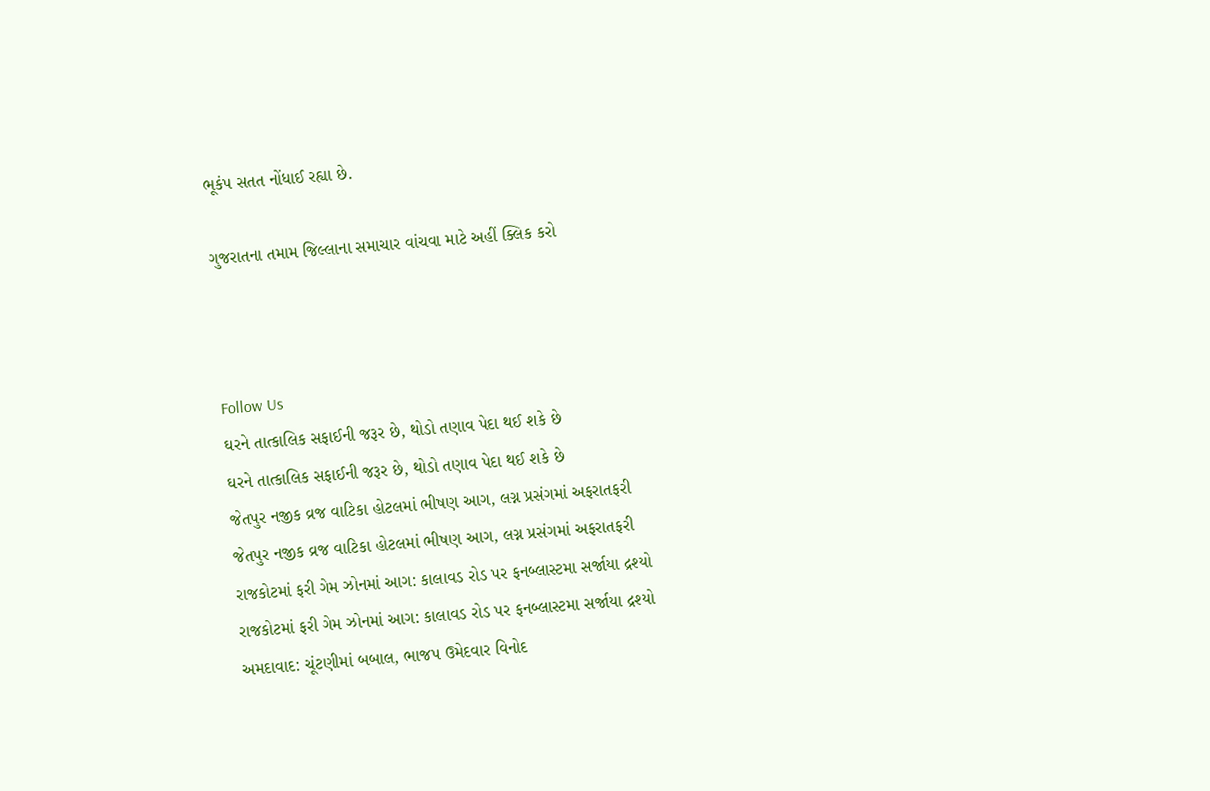ભૂકંપ સતત નોંધાઈ રહ્યા છે.

ગુજરાતના તમામ જિલ્લાના સમાચાર વાંચવા માટે અહીં ક્લિક કરો



Follow Us
ઘરને તાત્કાલિક સફાઈની જરૂર છે, થોડો તણાવ પેદા થઈ શકે છે
ઘરને તાત્કાલિક સફાઈની જરૂર છે, થોડો તણાવ પેદા થઈ શકે છે
જેતપુર નજીક વ્રજ વાટિકા હોટલમાં ભીષણ આગ, લગ્ન પ્રસંગમાં અફરાતફરી
જેતપુર નજીક વ્રજ વાટિકા હોટલમાં ભીષણ આગ, લગ્ન પ્રસંગમાં અફરાતફરી
રાજકોટમાં ફરી ગેમ ઝોનમાં આગ: કાલાવડ રોડ પર ફનબ્લાસ્ટમા સર્જાયા દ્રશ્યો
રાજકોટમાં ફરી ગેમ ઝોનમાં આગ: કાલાવડ રોડ પર ફનબ્લાસ્ટમા સર્જાયા દ્રશ્યો
અમદાવાદ: ચૂંટણીમાં બબાલ, ભાજપ ઉમેદવાર વિનોદ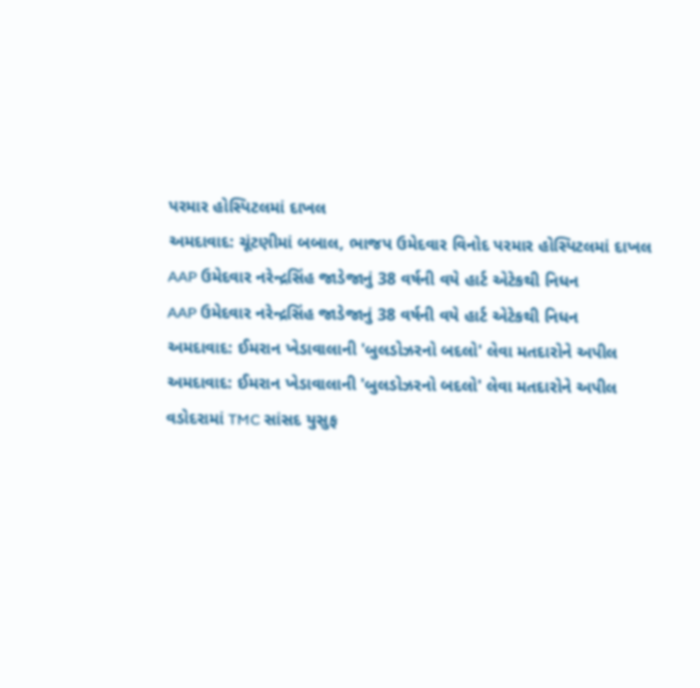પરમાર હોસ્પિટલમાં દાખલ
અમદાવાદ: ચૂંટણીમાં બબાલ, ભાજપ ઉમેદવાર વિનોદ પરમાર હોસ્પિટલમાં દાખલ
AAP ઉમેદવાર નરેન્દ્રસિંહ જાડેજાનું 38 વર્ષની વયે હાર્ટ એટેકથી નિધન
AAP ઉમેદવાર નરેન્દ્રસિંહ જાડેજાનું 38 વર્ષની વયે હાર્ટ એટેકથી નિધન
અમદાવાદ: ઈમરાન ખેડાવાલાની 'બુલડોઝરનો બદલો' લેવા મતદારોને અપીલ
અમદાવાદ: ઈમરાન ખેડાવાલાની 'બુલડોઝરનો બદલો' લેવા મતદારોને અપીલ
વડોદરામાં TMC સાંસદ યુસુફ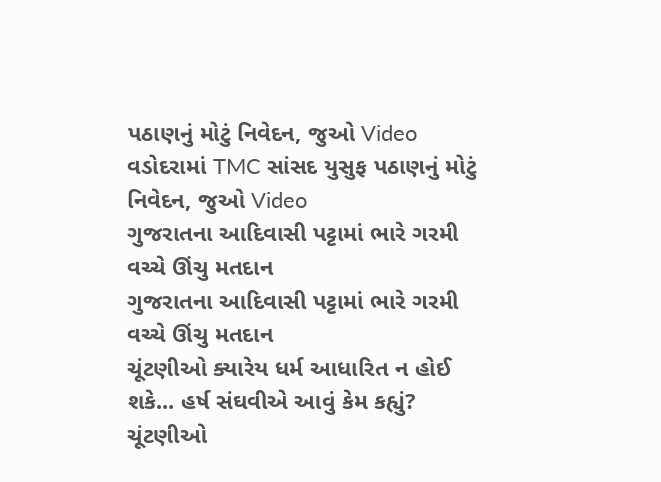પઠાણનું મોટું નિવેદન, જુઓ Video
વડોદરામાં TMC સાંસદ યુસુફ પઠાણનું મોટું નિવેદન, જુઓ Video
ગુજરાતના આદિવાસી પટ્ટામાં ભારે ગરમી વચ્ચે ઊંચુ મતદાન
ગુજરાતના આદિવાસી પટ્ટામાં ભારે ગરમી વચ્ચે ઊંચુ મતદાન
ચૂંટણીઓ ક્યારેય ધર્મ આધારિત ન હોઈ શકે... હર્ષ સંઘવીએ આવું કેમ કહ્યું?
ચૂંટણીઓ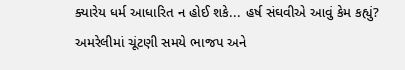ક્યારેય ધર્મ આધારિત ન હોઈ શકે... હર્ષ સંઘવીએ આવું કેમ કહ્યું?
અમરેલીમાં ચૂંટણી સમયે ભાજપ અને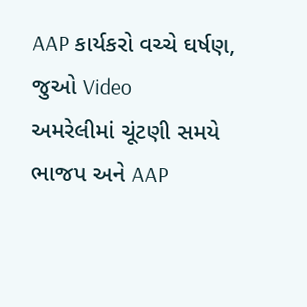AAP કાર્યકરો વચ્ચે ઘર્ષણ, જુઓ Video
અમરેલીમાં ચૂંટણી સમયે ભાજપ અને AAP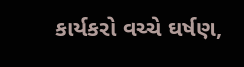કાર્યકરો વચ્ચે ઘર્ષણ,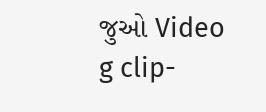જુઓ Video
g clip-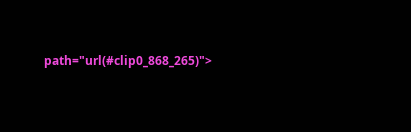path="url(#clip0_868_265)">